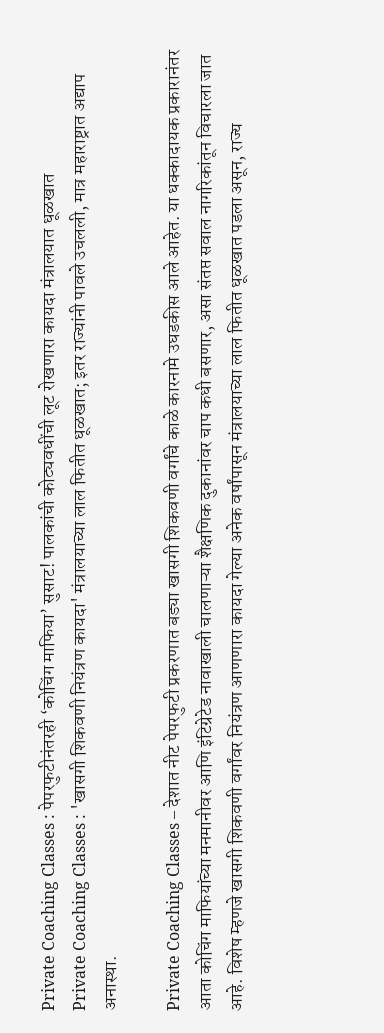Private Coaching Classes : पेपरफुटीनंतरही ‘कोचिंग माफिया’ सुसाट! पालकांची कोट्यवधींची लूट रोखणारा कायदा मंत्रालयात धूळखात
Private Coaching Classes : 'खासगी शिकवणी नियंत्रण कायदा' मंत्रालयाच्या लाल फितीत धूळखात; इतर राज्यांनी पावले उचलली, मात्र महाराष्ट्रात अद्याप अनास्था.

Private Coaching Classes – देशात नीट पेपरफुटी प्रकरणात बड्या खासगी शिकवणी वर्गांचे काळे कारनामे उघडकीस आले आहेत. या धक्कादायक प्रकारानंतर आता कोचिंग माफियांच्या मनमानीवर आणि इंटिग्रेटेड नावाखाली चालणाऱ्या शैक्षणिक दुकानांवर चाप कधी बसणार, असा संतप्त सवाल नागरिकांतून विचारला जात आहे. विशेष म्हणजे खासगी शिकवणी वर्गांवर नियंत्रण आणणारा कायदा गेल्या अनेक वर्षांपासून मंत्रालयाच्या लाल फितीत धूळखात पडला असून, राज्य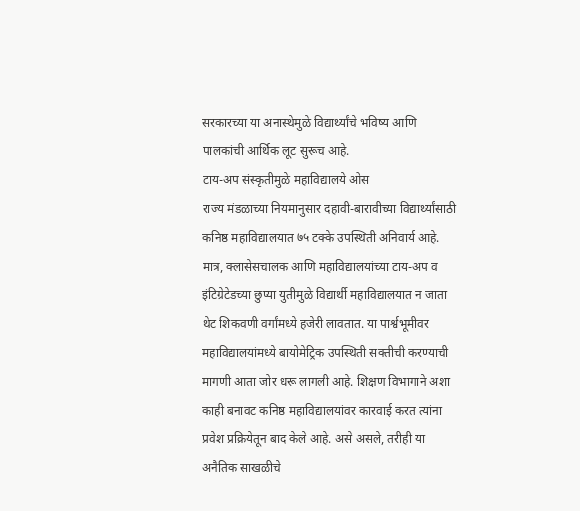सरकारच्या या अनास्थेमुळे विद्यार्थ्यांचे भविष्य आणि पालकांची आर्थिक लूट सुरूच आहे.
टाय-अप संस्कृतीमुळे महाविद्यालये ओस
राज्य मंडळाच्या नियमानुसार दहावी-बारावीच्या विद्यार्थ्यांसाठी कनिष्ठ महाविद्यालयात ७५ टक्के उपस्थिती अनिवार्य आहे. मात्र, क्लासेसचालक आणि महाविद्यालयांच्या टाय-अप व इंटिग्रेटेडच्या छुप्या युतीमुळे विद्यार्थी महाविद्यालयात न जाता थेट शिकवणी वर्गांमध्ये हजेरी लावतात. या पार्श्वभूमीवर महाविद्यालयांमध्ये बायोमेट्रिक उपस्थिती सक्तीची करण्याची मागणी आता जोर धरू लागली आहे. शिक्षण विभागाने अशा काही बनावट कनिष्ठ महाविद्यालयांवर कारवाई करत त्यांना प्रवेश प्रक्रियेतून बाद केले आहे. असे असले, तरीही या अनैतिक साखळीचे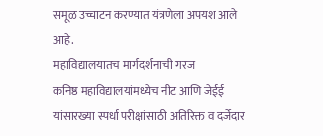समूळ उच्चाटन करण्यात यंत्रणेला अपयश आले आहे.
महाविद्यालयातच मार्गदर्शनाची गरज
कनिष्ठ महाविद्यालयांमध्येच नीट आणि जेईई यांसारख्या स्पर्धा परीक्षांसाठी अतिरिक्त व दर्जेदार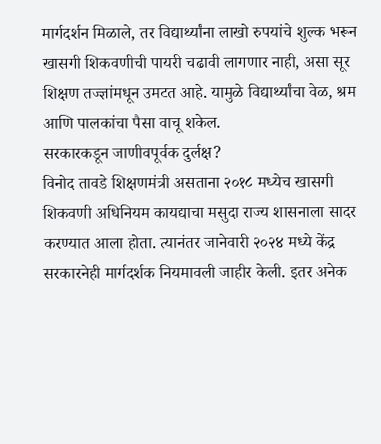मार्गदर्शन मिळाले, तर विद्यार्थ्यांना लाखो रुपयांचे शुल्क भरून खासगी शिकवणीची पायरी चढावी लागणार नाही, असा सूर शिक्षण तज्ज्ञांमधून उमटत आहे. यामुळे विद्यार्थ्यांचा वेळ, श्रम आणि पालकांचा पैसा वाचू शकेल.
सरकारकडून जाणीवपूर्वक दुर्लक्ष?
विनोद तावडे शिक्षणमंत्री असताना २०१८ मध्येच खासगी शिकवणी अधिनियम कायद्याचा मसुदा राज्य शासनाला सादर करण्यात आला होता. त्यानंतर जानेवारी २०२४ मध्ये केंद्र सरकारनेही मार्गदर्शक नियमावली जाहीर केली. इतर अनेक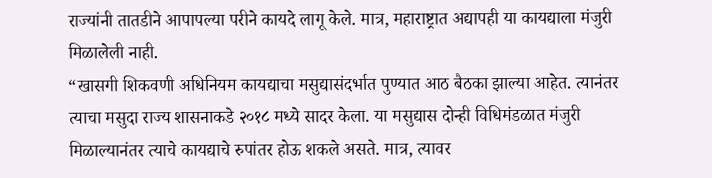राज्यांनी तातडीने आपापल्या परीने कायदे लागू केले. मात्र, महाराष्ट्रात अद्यापही या कायद्याला मंजुरी मिळालेली नाही.
“खासगी शिकवणी अधिनियम कायद्याचा मसुद्यासंदर्भात पुण्यात आठ बैठका झाल्या आहेत. त्यानंतर त्याचा मसुदा राज्य शासनाकडे २०१८ मध्ये सादर केला. या मसुद्यास दोन्ही विधिमंडळात मंजुरी मिळाल्यानंतर त्याचे कायद्याचे रुपांतर होऊ शकले असते. मात्र, त्यावर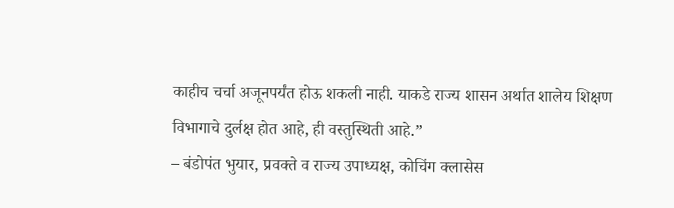काहीच चर्चा अजूनपर्यंत होऊ शकली नाही. याकडे राज्य शासन अर्थात शालेय शिक्षण विभागाचे दुर्लक्ष होत आहे, ही वस्तुस्थिती आहे.”
– बंडोपंत भुयार, प्रवक्ते व राज्य उपाध्यक्ष, कोचिंग क्लासेस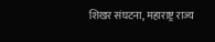शिखर संघटना, महाराष्ट्र राज्य